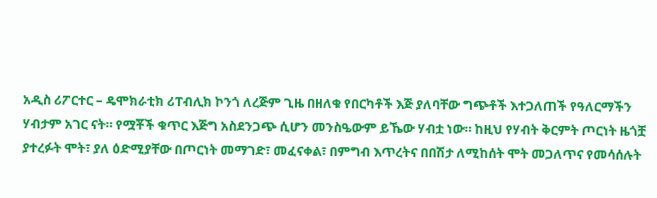አዲስ ሪፖርተር – ዴሞክራቲክ ሪፐብሊክ ኮንጎ ለረጅም ጊዜ በዘለቁ የበርካቶች እጅ ያለባቸው ግጭቶች እተጋለጠች የዓለርማችን ሃብታም አገር ናት። የሟቾች ቁጥር እጅግ አስደንጋጭ ሲሆን መንስዔውም ይኼው ሃብቷ ነው። ከዚህ የሃብት ቅርምት ጦርነት ዜጎቿ ያተረፉት ሞት፣ ያለ ዕድሚያቸው በጦርነት መማገድ፣ መፈናቀል፣ በምግብ እጥረትና በበሽታ ለሚከሰት ሞት መጋለጥና የመሳሰሉት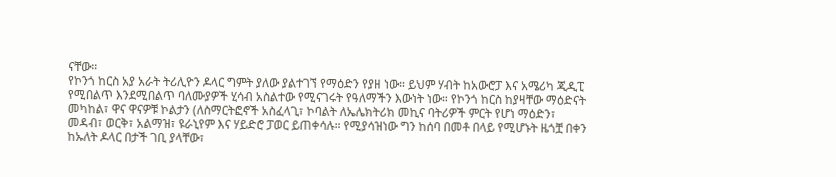ናቸው።
የኮንጎ ከርስ አያ አራት ትሪሊዮን ዶላር ግምት ያለው ያልተገኘ የማዕድን የያዘ ነው። ይህም ሃብት ከአውሮፓ እና አሜሪካ ጂዲፒ የሚበልጥ እንደሚበልጥ ባለሙያዎች ሂሳብ አስልተው የሚናገሩት የዓለማችን እውነት ነው። የኮንጎ ከርስ ከያዛቸው ማዕድናት መካከል፣ ዋና ዋናዎቹ ኮልታን (ለስማርትፎኖች አስፈላጊ፣ ኮባልት ለኤሌክትሪክ መኪና ባትሪዎች ምርት የሆነ ማዕድን፣ መዳብ፣ ወርቅ፣ አልማዝ፣ ዩራኒየም እና ሃይድሮ ፓወር ይጠቀሳሉ። የሚያሳዝነው ግን ከሰባ በመቶ በላይ የሚሆኑት ዜጎቿ በቀን ከኡለት ዶላር በታች ገቢ ያላቸው፣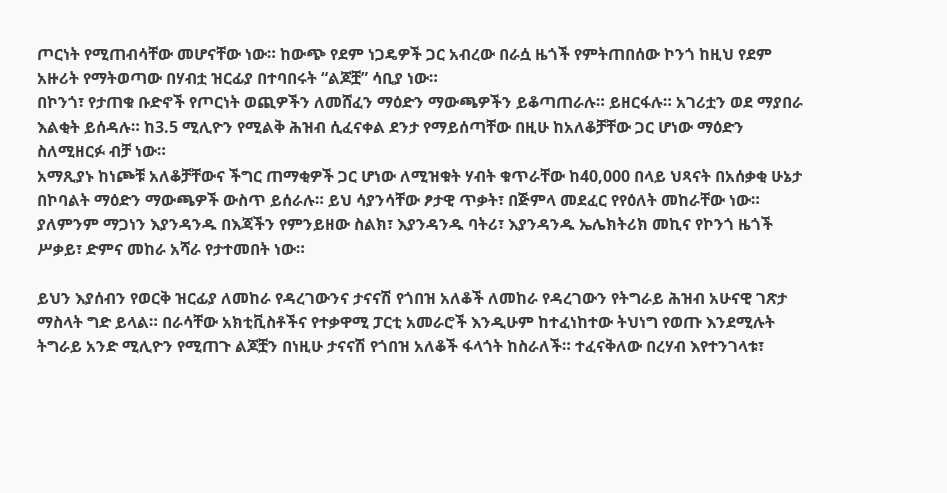ጦርነት የሚጠብሳቸው መሆናቸው ነው። ከውጭ የደም ነጋዴዎች ጋር አብረው በራሷ ዜጎች የምትጠበሰው ኮንጎ ከዚህ የደም አዙሪት የማትወጣው በሃብቷ ዝርፊያ በተባበሩት “ልጆቿ” ሳቢያ ነው።
በኮንጎ፣ የታጠቁ ቡድኖች የጦርነት ወጪዎችን ለመሸፈን ማዕድን ማውጫዎችን ይቆጣጠራሉ። ይዘርፋሉ። አገሪቷን ወደ ማያበራ እልቂት ይሰዳሉ። ከ3.5 ሚሊዮን የሚልቅ ሕዝብ ሲፈናቀል ደንታ የማይሰጣቸው በዚሁ ከአለቆቻቸው ጋር ሆነው ማዕድን ስለሚዘርፉ ብቻ ነው።
አማጺያኑ ከነጮቹ አለቆቻቸውና ችግር ጠማቂዎች ጋር ሆነው ለሚዝቁት ሃብት ቁጥራቸው ከ40,000 በላይ ህጻናት በአሰቃቂ ሁኔታ በኮባልት ማዕድን ማውጫዎች ውስጥ ይሰራሉ። ይህ ሳያንሳቸው ፆታዊ ጥቃት፣ በጅምላ መደፈር የየዕለት መከራቸው ነው።
ያለምንም ማጋነን እያንዳንዱ በእጃችን የምንይዘው ስልክ፣ እያንዳንዱ ባትሪ፣ እያንዳንዱ ኤሌክትሪክ መኪና የኮንጎ ዜጎች ሥቃይ፣ ድምና መከራ አሻራ የታተመበት ነው።

ይህን እያሰብን የወርቅ ዝርፊያ ለመከራ የዳረገውንና ታናናሽ የጎበዝ አለቆች ለመከራ የዳረገውን የትግራይ ሕዝብ አሁናዊ ገጽታ ማስላት ግድ ይላል። በራሳቸው አክቲቪስቶችና የተቃዋሚ ፓርቲ አመራሮች እንዲሁም ከተፈነከተው ትህነግ የወጡ እንደሚሉት ትግራይ አንድ ሚሊዮን የሚጠጉ ልጆቿን በነዚሁ ታናናሽ የጎበዝ አለቆች ፋላጎት ከስራለች። ተፈናቅለው በረሃብ እየተንገላቱ፣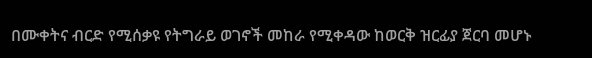በሙቀትና ብርድ የሚሰቃዩ የትግራይ ወገኖች መከራ የሚቀዳው ከወርቅ ዝርፊያ ጀርባ መሆኑ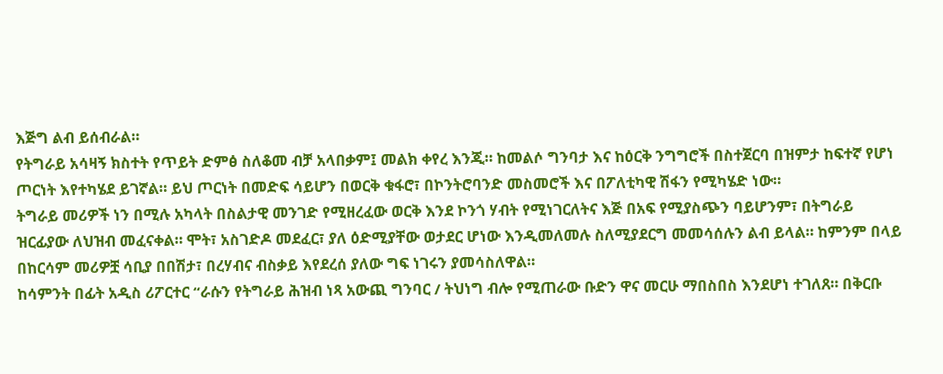እጅግ ልብ ይሰብራል።
የትግራይ አሳዛኝ ክስተት የጥይት ድምፅ ስለቆመ ብቻ አላበቃም፤ መልክ ቀየረ እንጂ። ከመልሶ ግንባታ እና ከዕርቅ ንግግሮች በስተጀርባ በዝምታ ከፍተኛ የሆነ ጦርነት እየተካሄደ ይገኛል። ይህ ጦርነት በመድፍ ሳይሆን በወርቅ ቁፋሮ፣ በኮንትሮባንድ መስመሮች እና በፖለቲካዊ ሽፋን የሚካሄድ ነው።
ትግራይ መሪዎች ነን በሚሉ አካላት በስልታዊ መንገድ የሚዘረፈው ወርቅ እንደ ኮንጎ ሃብት የሚነገርለትና እጅ በአፍ የሚያስጭን ባይሆንም፣ በትግራይ ዝርፊያው ለህዝብ መፈናቀል። ሞት፣ አስገድዶ መደፈር፣ ያለ ዕድሚያቸው ወታደር ሆነው እንዲመለመሉ ስለሚያደርግ መመሳሰሉን ልብ ይላል። ከምንም በላይ በከርሳም መሪዎቿ ሳቢያ በበሽታ፣ በረሃብና ብስቃይ እየደረሰ ያለው ግፍ ነገሩን ያመሳስለዋል።
ከሳምንት በፊት አዲስ ሪፖርተር “ራሱን የትግራይ ሕዝብ ነጻ አውጪ ግንባር / ትህነግ ብሎ የሚጠራው ቡድን ዋና መርሁ ማበስበስ እንደሆነ ተገለጸ። በቅርቡ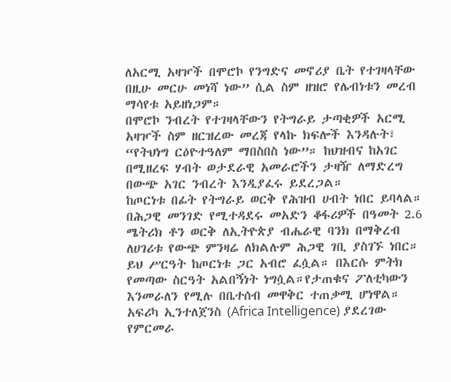ለአርሚ አዛዦች በሞሮኮ የንግድና መኖሪያ ቤት የተገዛላቸው በዚሁ መርሁ መነሻ ነው” ሲል ስም ዘዝሮ የሌብነቱን መረብ ማሳየቱ አይዘነጋም።
በሞሮኮ ንብረት የተገዛላቸውን የትግራይ ታጣቂዎች አርሚ አዛዦች ስም ዘርዝረው መረጃ የላኩ ክፍሎች እንዳሉት፣ “የትህነግ ርዕዮተዓለም ማበስበስ ነው”። ከህዝብና ከአገር በሚዘረፍ ሃብት ወታደራዊ አመራሮችን ታዛዥ ለማድረግ በውጭ አገር ንብረት እንዲያፈሩ ይደረጋል።
ከጦርነቱ በፊት የትግራይ ወርቅ የሕዝብ ሀብት ነበር ይባላል። በሕጋዊ መንገድ የሚተዳደሩ መአድን ቆፋሪዎች በዓመት 2.6 ሜትሪክ ቶን ወርቅ ለኢትዮጵያ ብሔራዊ ባንክ በማቅረብ ለሀገሪቱ የውጭ ምንዛሬ ለክልሉም ሕጋዊ ገቢ ያስገኙ ነበር። ይህ ሥርዓት ከጦርነቱ ጋር አብሮ ፈሷል። በእርሱ ምትክ የመጣው ስርዓት አልበኝነት ነግሷል።የታጠቁና ፖለቲካውን እንመራለን የሚሉ በቤተሰብ መዋቅር ተጠቃሚ ሆነዋል።
አፍሪካ ኢንተለጀንስ (Africa Intelligence) ያደረገው የምርመራ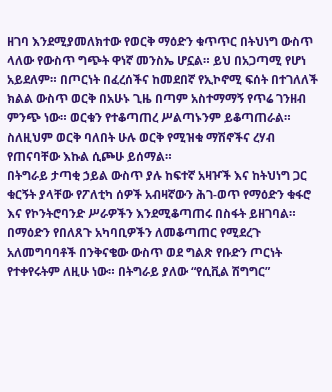ዘገባ እንደሚያመለክተው የወርቅ ማዕድን ቁጥጥር በትህነግ ውስጥ ላለው የውስጥ ግጭት ዋነኛ መንስኤ ሆኗል። ይህ በአጋጣሚ የሆነ አይደለም። በጦርነት በፈረሰችና ከመደበኛ የኢኮኖሚ ፍሰት በተገለለች ክልል ውስጥ ወርቅ በአሁኑ ጊዜ በጣም አስተማማኝ የጥሬ ገንዘብ ምንጭ ነው። ወርቁን የተቆጣጠረ ሥልጣኑንም ይቆጣጠራል። ስለዚህም ወርቅ ባለበት ሁሉ ወርቅ የሚዝቁ ማሽኖችና ረሃብ የጠናባቸው እኩል ሲጮሁ ይሰማል።
በትግራይ ታጣቂ ኃይል ውስጥ ያሉ ከፍተኛ አዛዦች እና ከትህነግ ጋር ቁርኝት ያላቸው የፖለቲካ ሰዎች አብዛኛውን ሕገ-ወጥ የማዕድን ቁፋሮ እና የኮንትሮባንድ ሥራዎችን እንደሚቆጣጠሩ በስፋት ይዘገባል። በማዕድን የበለጸጉ አካባቢዎችን ለመቆጣጠር የሚደረጉ አለመግባባቶች በንቅናቄው ውስጥ ወደ ግልጽ የቡድን ጦርነት የተቀየሩትም ለዚሁ ነው። በትግራይ ያለው “የሲቪል ሽግግር”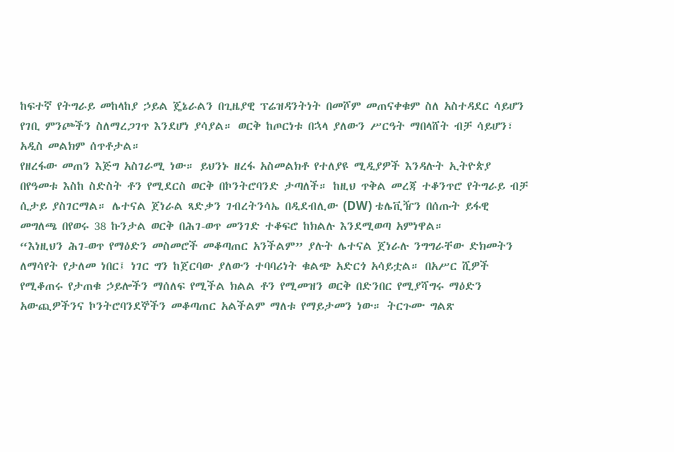ከፍተኛ የትግራይ መከላከያ ኃይል ጄኔራልን በጊዜያዊ ፕሬዝዳንትነት በመሾም መጠናቀቁም ስለ አስተዳደር ሳይሆን የገቢ ምንጮችን ስለማረጋገጥ እንደሆነ ያሳያል። ወርቅ ከጦርነቱ በኋላ ያለውን ሥርዓት ማበላሸት ብቻ ሳይሆን፣ አዲስ መልክም ሰጥቶታል።
የዘረፋው መጠን እጅግ አስገራሚ ነው። ይህንኑ ዘረፋ አስመልክቶ የተለያዩ ሚዲያዎች እንዳሉት ኢትዮጵያ በየዓመቱ እስከ ስድስት ቶን የሚደርስ ወርቅ በኮንትሮባንድ ታጣለች። ከዚህ ጥቅል መረጃ ተቆንጥሮ የትግራይ ብቻ ሲታይ ያስገርማል። ሌተናል ጀነራል ጻድቃን ገብረትንሳኤ በዲደብሊው (DW) ቴሌቪዥን በሰጡት ይፋዊ መግለጫ በየወሩ 38 ኩንታል ወርቅ በሕገ-ወጥ መንገድ ተቆፍሮ ከክልሉ እንደሚወጣ አምነዋል።
“እነዚህን ሕገ-ወጥ የማዕድን መስመሮች መቆጣጠር አንችልም” ያሉት ሌተናል ጀነራሉ ንግግራቸው ድክመትን ለማሳየት የታለመ ነበር፤ ነገር ግን ከጀርባው ያለውን ተባባሪነት ቁልጭ አድርጎ አሳይቷል። በአሥር ሺዎች የሚቆጠሩ የታጠቁ ኃይሎችን ማሰለፍ የሚችል ክልል ቶን የሚመዝን ወርቅ በድንበር የሚያሻግሩ ማዕድን አውጪዎችንና ኮንትሮባንደኞችን መቆጣጠር አልችልም ማለቱ የማይታመን ነው። ትርጉሙ ግልጽ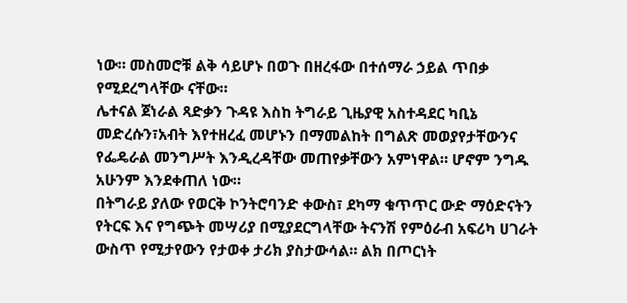ነው። መስመሮቹ ልቅ ሳይሆኑ በወጉ በዘረፋው በተሰማራ ኃይል ጥበቃ የሚደረግላቸው ናቸው።
ሌተናል ጀነራል ጻድቃን ጉዳዩ እስከ ትግራይ ጊዜያዊ አስተዳደር ካቢኔ መድረሱን፣አብት እየተዘረፈ መሆኑን በማመልከት በግልጽ መወያየታቸውንና የፌዴራል መንግሥት እንዲረዳቸው መጠየቃቸውን አምነዋል። ሆኖም ንግዱ አሁንም እንደቀጠለ ነው።
በትግራይ ያለው የወርቅ ኮንትሮባንድ ቀውስ፣ ደካማ ቁጥጥር ውድ ማዕድናትን የትርፍ እና የግጭት መሣሪያ በሚያደርግላቸው ትናንሽ የምዕራብ አፍሪካ ሀገራት ውስጥ የሚታየውን የታወቀ ታሪክ ያስታውሳል። ልክ በጦርነት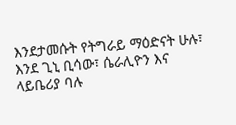እንደታመሱት የትግራይ ማዕድናት ሁሉ፣ እንደ ጊኒ ቢሳው፣ ሴራሊዮን እና ላይቤሪያ ባሉ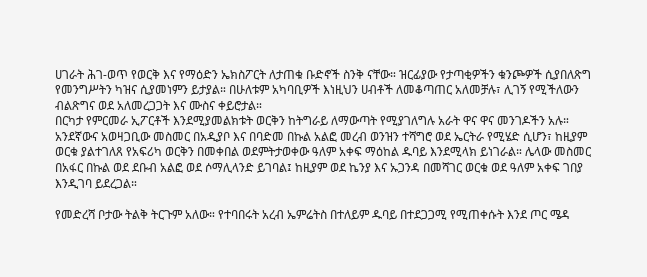ሀገራት ሕገ-ወጥ የወርቅ እና የማዕድን ኤክስፖርት ለታጠቁ ቡድኖች ስንቅ ናቸው። ዝርፊያው የታጣቂዎችን ቁንጮዎች ሲያበለጽግ የመንግሥትን ካዝና ሲያመነምን ይታያል። በሁለቱም አካባቢዎች እነዚህን ሀብቶች ለመቆጣጠር አለመቻሉ፣ ሊገኝ የሚችለውን ብልጽግና ወደ አለመረጋጋት እና ሙስና ቀይሮታል።
በርካታ የምርመራ ኢፖርቶች እንደሚያመልክቱት ወርቅን ከትግራይ ለማውጣት የሚያገለግሉ አራት ዋና ዋና መንገዶችን አሉ። አንደኛውና አወዛጋቢው መስመር በአዲያቦ እና በባድመ በኩል አልፎ መረብ ወንዝን ተሻግሮ ወደ ኤርትራ የሚሄድ ሲሆን፣ ከዚያም ወርቁ ያልተገለጸ የአፍሪካ ወርቅን በመቀበል ወደምትታወቀው ዓለም አቀፍ ማዕከል ዱባይ እንደሚላክ ይነገራል። ሌላው መስመር በአፋር በኩል ወደ ደቡብ አልፎ ወደ ሶማሊላንድ ይገባል፤ ከዚያም ወደ ኬንያ እና ኡጋንዳ በመሻገር ወርቁ ወደ ዓለም አቀፍ ገበያ እንዲገባ ይደረጋል።

የመድረሻ ቦታው ትልቅ ትርጉም አለው። የተባበሩት አረብ ኤምሬትስ በተለይም ዱባይ በተደጋጋሚ የሚጠቀሱት እንደ ጦር ሜዳ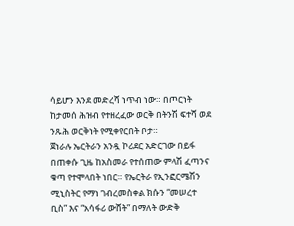ሳይሆን እንደ መድረሻ ነጥብ ነው። በጦርነት ከታመሰ ሕዝብ የተዘረፈው ወርቅ በትንሽ ፍተሻ ወደ ንጹሕ ወርቅነት የሚቀየርበት ቦታ።
ጀነራሉ ኤርትራን አንዷ ኮሪደር አድርገው በይፋ በጠቀሱ ጊዜ ከአስመራ የተሰጠው ምላሽ ፈጣንና ቁጣ የተሞላበት ነበር። የኤርትራ የኢንፎርሜሽን ሚኒስትር የማነ ገብረመስቀል ክሱን “መሠረተ ቢስ” እና “አሳፋሪ ውሸት” በማለት ውድቅ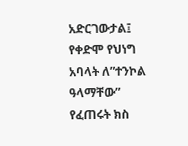አድርገውታል፤ የቀድሞ የህነግ አባላት ለ”ተንኮል ዓላማቸው” የፈጠሩት ክስ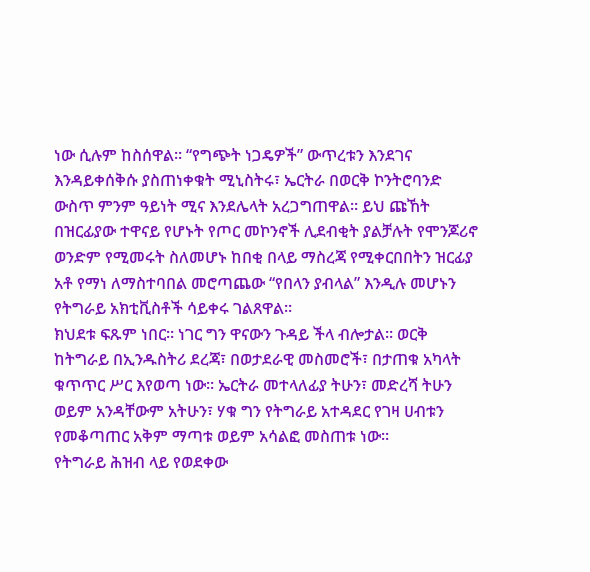ነው ሲሉም ከስሰዋል። “የግጭት ነጋዴዎች” ውጥረቱን እንደገና እንዳይቀሰቅሱ ያስጠነቀቁት ሚኒስትሩ፣ ኤርትራ በወርቅ ኮንትሮባንድ ውስጥ ምንም ዓይነት ሚና እንደሌላት አረጋግጠዋል። ይህ ጩኸት በዝርፊያው ተዋናይ የሆኑት የጦር መኮንኖች ሊደብቂት ያልቻሉት የሞንጆሪኖ ወንድም የሚመሩት ስለመሆኑ ከበቂ በላይ ማስረጃ የሚቀርበበትን ዝርፊያ አቶ የማነ ለማስተባበል መሮጣጨው “የበላን ያብላል” እንዲሉ መሆኑን የትግራይ አክቲቪስቶች ሳይቀሩ ገልጸዋል።
ክህደቱ ፍጹም ነበር። ነገር ግን ዋናውን ጉዳይ ችላ ብሎታል። ወርቅ ከትግራይ በኢንዱስትሪ ደረጃ፣ በወታደራዊ መስመሮች፣ በታጠቁ አካላት ቁጥጥር ሥር እየወጣ ነው። ኤርትራ መተላለፊያ ትሁን፣ መድረሻ ትሁን ወይም አንዳቸውም አትሁን፣ ሃቁ ግን የትግራይ አተዳደር የገዛ ሀብቱን የመቆጣጠር አቅም ማጣቱ ወይም አሳልፎ መስጠቱ ነው።
የትግራይ ሕዝብ ላይ የወደቀው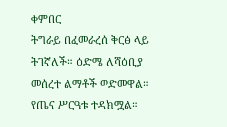ቀምበር
ትግራይ በፈመራረሰ ቅርፅ ላይ ትገኛለች። ዕድሜ ለሻዕቢያ መሰረተ ልማቶች ወድመዋል። የጤና ሥርዓቱ ተዳክሟል።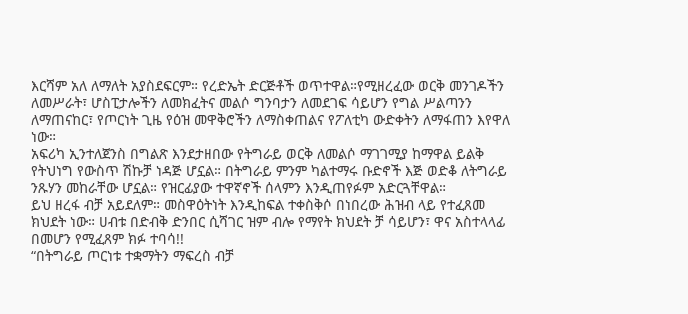እርሻም አለ ለማለት አያስደፍርም። የረድኤት ድርጅቶች ወጥተዋል።የሚዘረፈው ወርቅ መንገዶችን ለመሥራት፣ ሆስፒታሎችን ለመክፈትና መልሶ ግንባታን ለመደገፍ ሳይሆን የግል ሥልጣንን ለማጠናከር፣ የጦርነት ጊዜ የዕዝ መዋቅሮችን ለማስቀጠልና የፖለቲካ ውድቀትን ለማፋጠን እየዋለ ነው።
አፍሪካ ኢንተለጀንስ በግልጽ እንደታዘበው የትግራይ ወርቅ ለመልሶ ማገገሚያ ከማዋል ይልቅ የትህነግ የውስጥ ሽኩቻ ነዳጅ ሆኗል። በትግራይ ምንም ካልተማሩ ቡድኖች እጅ ወድቆ ለትግራይ ንጹሃን መከራቸው ሆኗል። የዝርፊያው ተዋኛኖች ሰላምን እንዲጠየፉም አድርጓቸዋል።
ይህ ዘረፋ ብቻ አይደለም። መስዋዕትነት እንዲከፍል ተቀስቅሶ በነበረው ሕዝብ ላይ የተፈጸመ ክህደት ነው። ሀብቱ በድብቅ ድንበር ሲሻገር ዝም ብሎ የማየት ክህደት ቻ ሳይሆን፣ ዋና አስተላላፊ በመሆን የሚፈጸም ክፉ ተባሳ!!
“በትግራይ ጦርነቱ ተቋማትን ማፍረስ ብቻ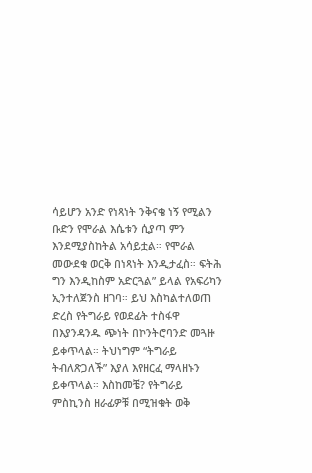ሳይሆን አንድ የነጻነት ንቅናቄ ነኝ የሚልን ቡድን የሞራል እሴቱን ሲያጣ ምን እንደሚያስከትል አሳይቷል። የሞራል መውደቁ ወርቅ በነጻነት እንዲታፈስ። ፍትሕ ግን እንዲከስም አድርጓል” ይላል የአፍሪካን ኢንተለጀንስ ዘገባ። ይህ እስካልተለወጠ ድረስ የትግራይ የወደፊት ተስፋዋ በእያንዳንዱ ጭነት በኮንትሮባንድ መጓዙ ይቀጥላል። ትህነግም “ትግራይ ትብለጽጋለች” እያለ እየዘርፈ ማላዘኑን ይቀጥላል። እስከመቼ? የትግራይ ምስኪንስ ዘራፊዎቹ በሚዝቁት ወቅ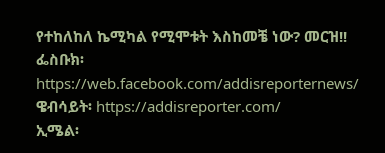የተከለከለ ኬሚካል የሚሞቱት እስከመቼ ነው? መርዝ!!
ፌስቡክ፡ https://web.facebook.com/addisreporternews/
ዌብሳይት፡ https://addisreporter.com/
ኢሜል፡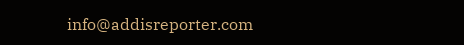info@addisreporter.com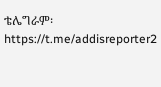ቴሌግራም፡ https://t.me/addisreporter2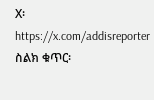X፡ https://x.com/addisreporter
ስልክ ቁጥር፡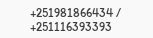+251981866434 / +251116393393